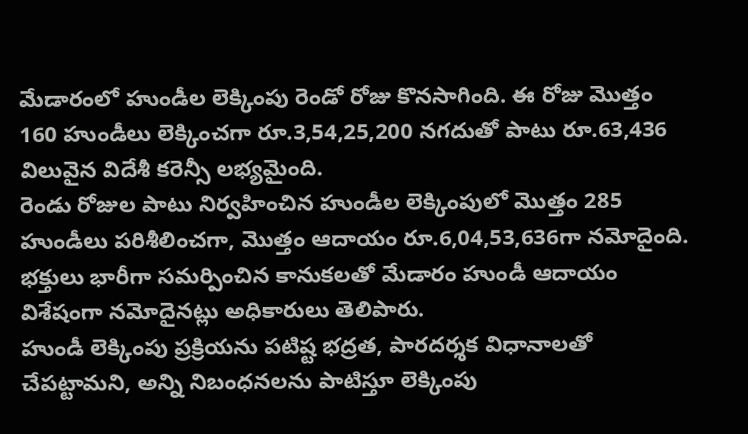మేడారంలో హుండీల లెక్కింపు రెండో రోజు కొనసాగింది. ఈ రోజు మొత్తం 160 హుండీలు లెక్కించగా రూ.3,54,25,200 నగదుతో పాటు రూ.63,436 విలువైన విదేశీ కరెన్సీ లభ్యమైంది.
రెండు రోజుల పాటు నిర్వహించిన హుండీల లెక్కింపులో మొత్తం 285 హుండీలు పరిశీలించగా, మొత్తం ఆదాయం రూ.6,04,53,636గా నమోదైంది. భక్తులు భారీగా సమర్పించిన కానుకలతో మేడారం హుండీ ఆదాయం విశేషంగా నమోదైనట్లు అధికారులు తెలిపారు.
హుండీ లెక్కింపు ప్రక్రియను పటిష్ట భద్రత, పారదర్శక విధానాలతో చేపట్టామని, అన్ని నిబంధనలను పాటిస్తూ లెక్కింపు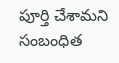పూర్తి చేశామని సంబంధిత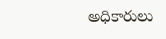అధికారులు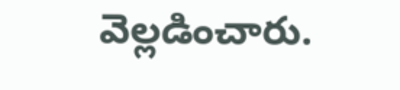వెల్లడించారు.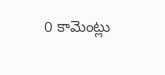0 కామెంట్లు